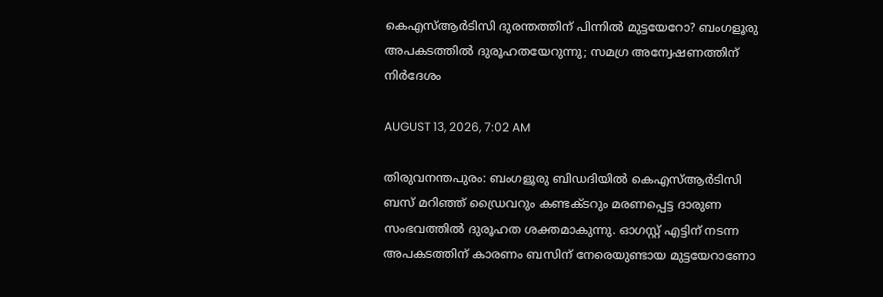കെഎസ്ആര്‍ടിസി ദുരന്തത്തിന് പിന്നില്‍ മുട്ടയേറോ? ബംഗളൂരു അപകടത്തില്‍ ദുരൂഹതയേറുന്നു; സമഗ്ര അന്വേഷണത്തിന് നിര്‍ദേശം

AUGUST 13, 2026, 7:02 AM

തിരുവനന്തപുരം: ബംഗളൂരു ബിഡദിയില്‍ കെഎസ്ആര്‍ടിസി ബസ് മറിഞ്ഞ് ഡ്രൈവറും കണ്ടക്ടറും മരണപ്പെട്ട ദാരുണ സംഭവത്തില്‍ ദുരൂഹത ശക്തമാകുന്നു. ഓഗസ്റ്റ് എട്ടിന് നടന്ന അപകടത്തിന് കാരണം ബസിന് നേരെയുണ്ടായ മുട്ടയേറാണോ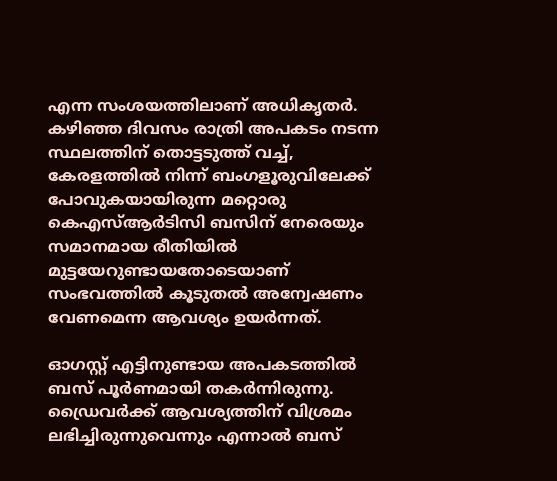എന്ന സംശയത്തിലാണ് അധികൃതര്‍. കഴിഞ്ഞ ദിവസം രാത്രി അപകടം നടന്ന സ്ഥലത്തിന് തൊട്ടടുത്ത് വച്ച്, കേരളത്തില്‍ നിന്ന് ബംഗളൂരുവിലേക്ക് പോവുകയായിരുന്ന മറ്റൊരു കെഎസ്ആര്‍ടിസി ബസിന് നേരെയും സമാനമായ രീതിയില്‍ മുട്ടയേറുണ്ടായതോടെയാണ് സംഭവത്തില്‍ കൂടുതല്‍ അന്വേഷണം വേണമെന്ന ആവശ്യം ഉയര്‍ന്നത്.

ഓഗസ്റ്റ് എട്ടിനുണ്ടായ അപകടത്തില്‍ ബസ് പൂര്‍ണമായി തകര്‍ന്നിരുന്നു. ഡ്രൈവര്‍ക്ക് ആവശ്യത്തിന് വിശ്രമം ലഭിച്ചിരുന്നുവെന്നും എന്നാല്‍ ബസ്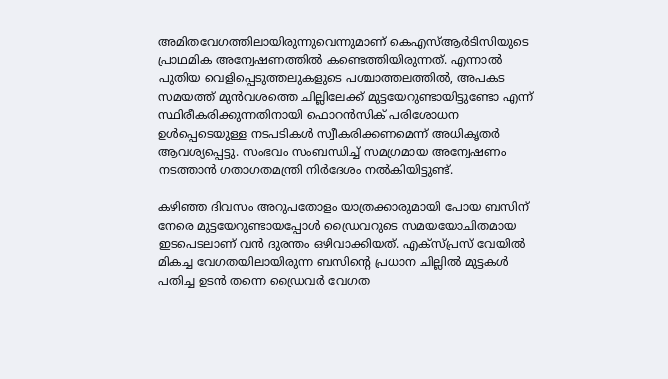അമിതവേഗത്തിലായിരുന്നുവെന്നുമാണ് കെഎസ്ആര്‍ടിസിയുടെ പ്രാഥമിക അന്വേഷണത്തില്‍ കണ്ടെത്തിയിരുന്നത്. എന്നാല്‍ പുതിയ വെളിപ്പെടുത്തലുകളുടെ പശ്ചാത്തലത്തില്‍, അപകട സമയത്ത് മുന്‍വശത്തെ ചില്ലിലേക്ക് മുട്ടയേറുണ്ടായിട്ടുണ്ടോ എന്ന് സ്ഥിരീകരിക്കുന്നതിനായി ഫൊറന്‍സിക് പരിശോധന ഉള്‍പ്പെടെയുള്ള നടപടികള്‍ സ്വീകരിക്കണമെന്ന് അധികൃതര്‍ ആവശ്യപ്പെട്ടു. സംഭവം സംബന്ധിച്ച് സമഗ്രമായ അന്വേഷണം നടത്താന്‍ ഗതാഗതമന്ത്രി നിര്‍ദേശം നല്‍കിയിട്ടുണ്ട്.

കഴിഞ്ഞ ദിവസം അറുപതോളം യാത്രക്കാരുമായി പോയ ബസിന് നേരെ മുട്ടയേറുണ്ടായപ്പോള്‍ ഡ്രൈവറുടെ സമയയോചിതമായ ഇടപെടലാണ് വന്‍ ദുരന്തം ഒഴിവാക്കിയത്. എക്‌സ്പ്രസ് വേയില്‍ മികച്ച വേഗതയിലായിരുന്ന ബസിന്റെ പ്രധാന ചില്ലില്‍ മുട്ടകള്‍ പതിച്ച ഉടന്‍ തന്നെ ഡ്രൈവര്‍ വേഗത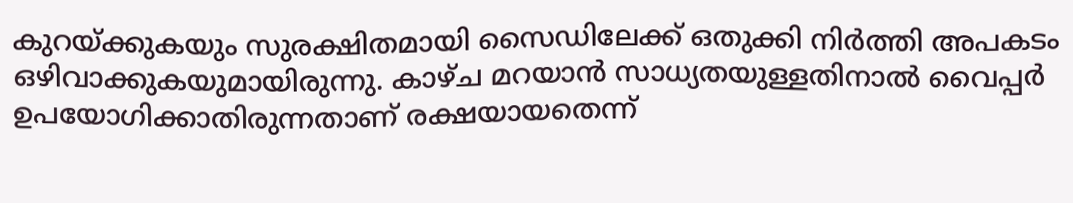കുറയ്ക്കുകയും സുരക്ഷിതമായി സൈഡിലേക്ക് ഒതുക്കി നിര്‍ത്തി അപകടം ഒഴിവാക്കുകയുമായിരുന്നു. കാഴ്ച മറയാന്‍ സാധ്യതയുള്ളതിനാല്‍ വൈപ്പര്‍ ഉപയോഗിക്കാതിരുന്നതാണ് രക്ഷയായതെന്ന്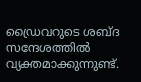ഡ്രൈവറുടെ ശബ്ദ സന്ദേശത്തില്‍ വ്യക്തമാക്കുന്നുണ്ട്.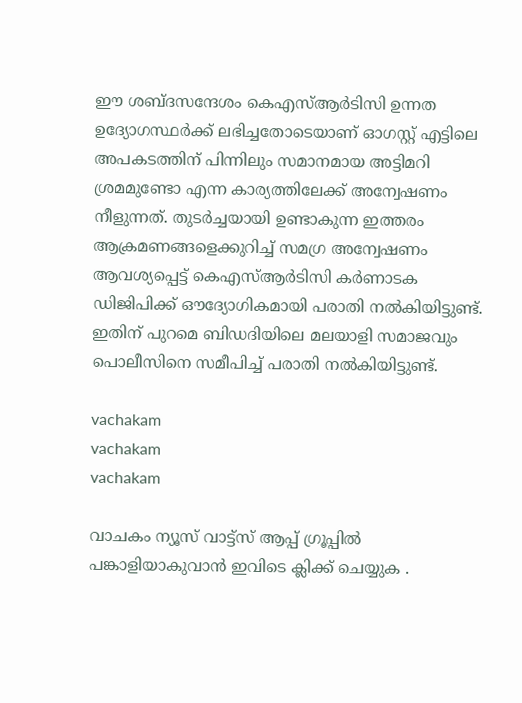ഈ ശബ്ദസന്ദേശം കെഎസ്ആര്‍ടിസി ഉന്നത ഉദ്യോഗസ്ഥര്‍ക്ക് ലഭിച്ചതോടെയാണ് ഓഗസ്റ്റ് എട്ടിലെ അപകടത്തിന് പിന്നിലും സമാനമായ അട്ടിമറി ശ്രമമുണ്ടോ എന്ന കാര്യത്തിലേക്ക് അന്വേഷണം നീളുന്നത്. തുടര്‍ച്ചയായി ഉണ്ടാകുന്ന ഇത്തരം ആക്രമണങ്ങളെക്കുറിച്ച് സമഗ്ര അന്വേഷണം ആവശ്യപ്പെട്ട് കെഎസ്ആര്‍ടിസി കര്‍ണാടക ഡിജിപിക്ക് ഔദ്യോഗികമായി പരാതി നല്‍കിയിട്ടുണ്ട്. ഇതിന് പുറമെ ബിഡദിയിലെ മലയാളി സമാജവും പൊലീസിനെ സമീപിച്ച് പരാതി നല്‍കിയിട്ടുണ്ട്.

vachakam
vachakam
vachakam

വാചകം ന്യൂസ് വാട്ട്സ് ആപ്പ് ഗ്രൂപ്പിൽ പങ്കാളിയാകുവാൻ ഇവിടെ ക്ലിക്ക് ചെയ്യുക .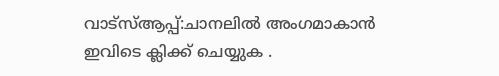വാട്സ്ആപ്പ്:ചാനലിൽ അംഗമാകാൻ ഇവിടെ ക്ലിക്ക് ചെയ്യുക .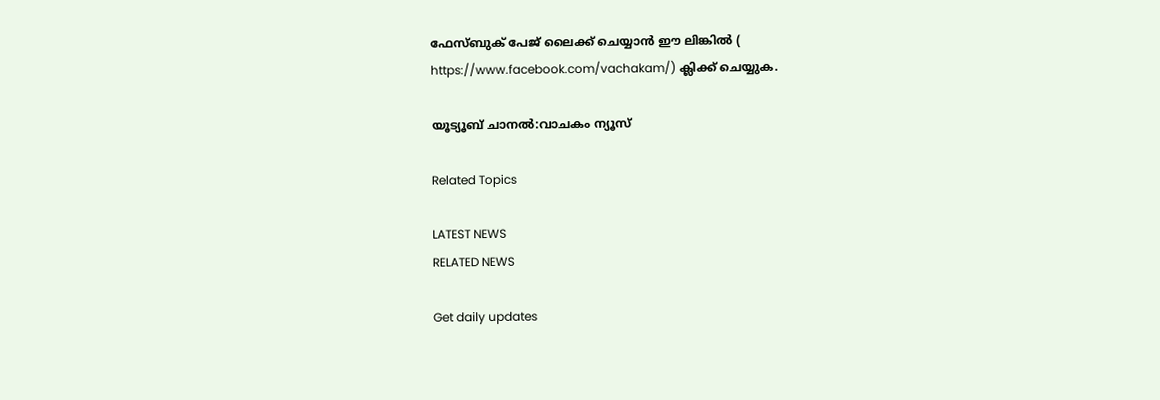ഫേസ്ബുക് പേജ് ലൈക്ക് ചെയ്യാൻ ഈ ലിങ്കിൽ (
https://www.facebook.com/vachakam/) ക്ലിക്ക് ചെയ്യുക.

യൂട്യൂബ് ചാനൽ:വാചകം ന്യൂസ്

Related Topics

LATEST NEWS
RELATED NEWS

Get daily updates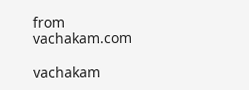from vachakam.com

vachakam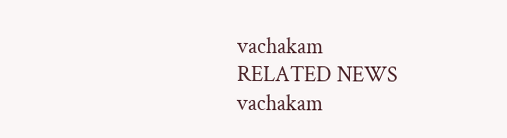vachakam
RELATED NEWS
vachakam